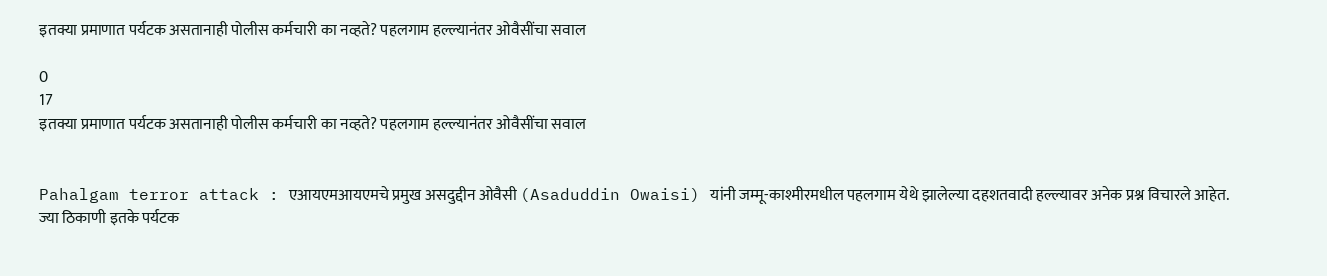इतक्या प्रमाणात पर्यटक असतानाही पोलीस कर्मचारी का नव्हते? पहलगाम हल्ल्यानंतर ओवैसींचा सवाल

0
17
इतक्या प्रमाणात पर्यटक असतानाही पोलीस कर्मचारी का नव्हते? पहलगाम हल्ल्यानंतर ओवैसींचा सवाल


Pahalgam terror attack : एआयएमआयएमचे प्रमुख असदुद्दीन ओवैसी (Asaduddin Owaisi) यांनी जम्मू-काश्मीरमधील पहलगाम येथे झालेल्या दहशतवादी हल्ल्यावर अनेक प्रश्न विचारले आहेत. ज्या ठिकाणी इतके पर्यटक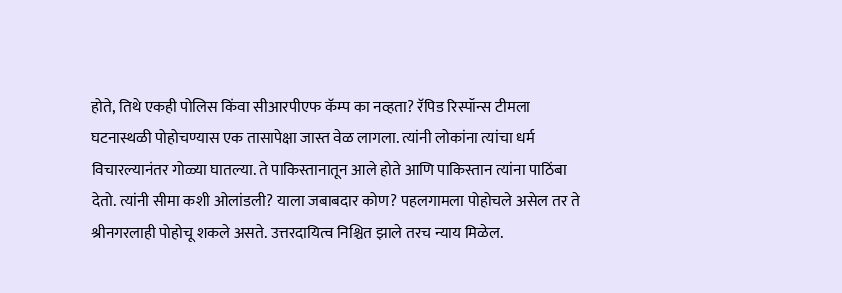होते, तिथे एकही पोलिस किंवा सीआरपीएफ कॅम्प का नव्हता? रॅपिड रिस्पॉन्स टीमला घटनास्थळी पोहोचण्यास एक तासापेक्षा जास्त वेळ लागला. त्यांनी लोकांना त्यांचा धर्म विचारल्यानंतर गोळ्या घातल्या. ते पाकिस्तानातून आले होते आणि पाकिस्तान त्यांना पाठिंबा देतो. त्यांनी सीमा कशी ओलांडली? याला जबाबदार कोण? पहलगामला पोहोचले असेल तर ते श्रीनगरलाही पोहोचू शकले असते. उत्तरदायित्व निश्चित झाले तरच न्याय मिळेल.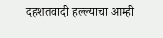दहशतवादी हल्ल्याचा आम्ही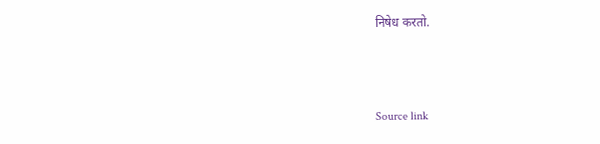निषेध करतो.



Source link